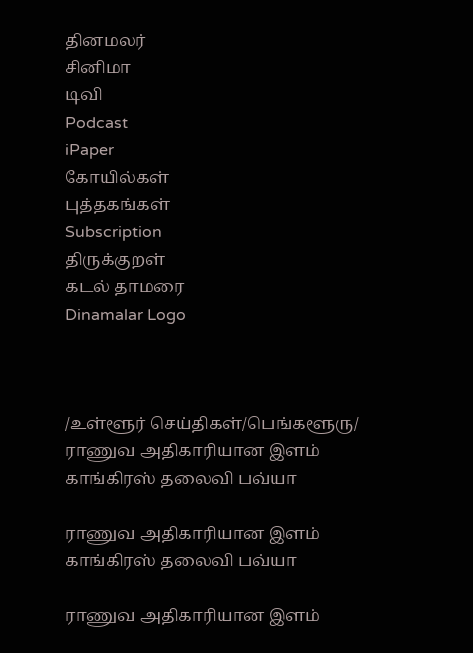தினமலர்
சினிமா
டிவி
Podcast
iPaper
கோயில்கள்
புத்தகங்கள்
Subscription
திருக்குறள்
கடல் தாமரை
Dinamalar Logo



/உள்ளூர் செய்திகள்/பெங்களூரு/ ராணுவ அதிகாரியான இளம் காங்கிரஸ் தலைவி பவ்யா

ராணுவ அதிகாரியான இளம் காங்கிரஸ் தலைவி பவ்யா

ராணுவ அதிகாரியான இளம்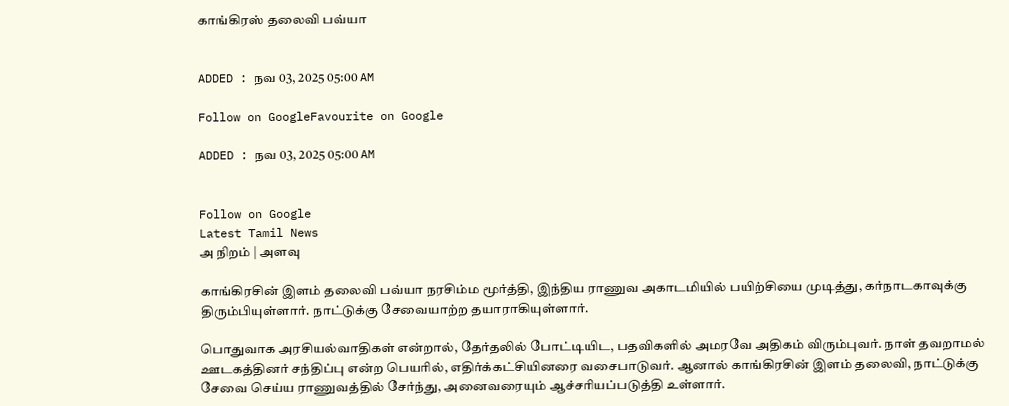காங்கிரஸ் தலைவி பவ்யா


ADDED : நவ 03, 2025 05:00 AM

Follow on GoogleFavourite on Google

ADDED : நவ 03, 2025 05:00 AM


Follow on Google
Latest Tamil News
அ நிறம் | அளவு

காங்கிரசின் இளம் தலைவி பவ்யா நரசிம்ம மூர்த்தி, இந்திய ராணுவ அகாடமியில் பயிற்சியை முடித்து, கர்நாடகாவுக்கு திரும்பியுள்ளார். நாட்டுக்கு சேவையாற்ற தயாராகியுள்ளார்.

பொதுவாக அரசியல்வாதிகள் என்றால், தேர்தலில் போட்டியிட, பதவிகளில் அமரவே அதிகம் விரும்புவர். நாள் தவறாமல் ஊடகத்தினர் சந்திப்பு என்ற பெயரில், எதிர்க்கட்சியினரை வசைபாடுவர். ஆனால் காங்கிரசின் இளம் தலைவி, நாட்டுக்கு சேவை செய்ய ராணுவத்தில் சேர்ந்து, அனைவரையும் ஆச்சரியப்படுத்தி உள்ளார்.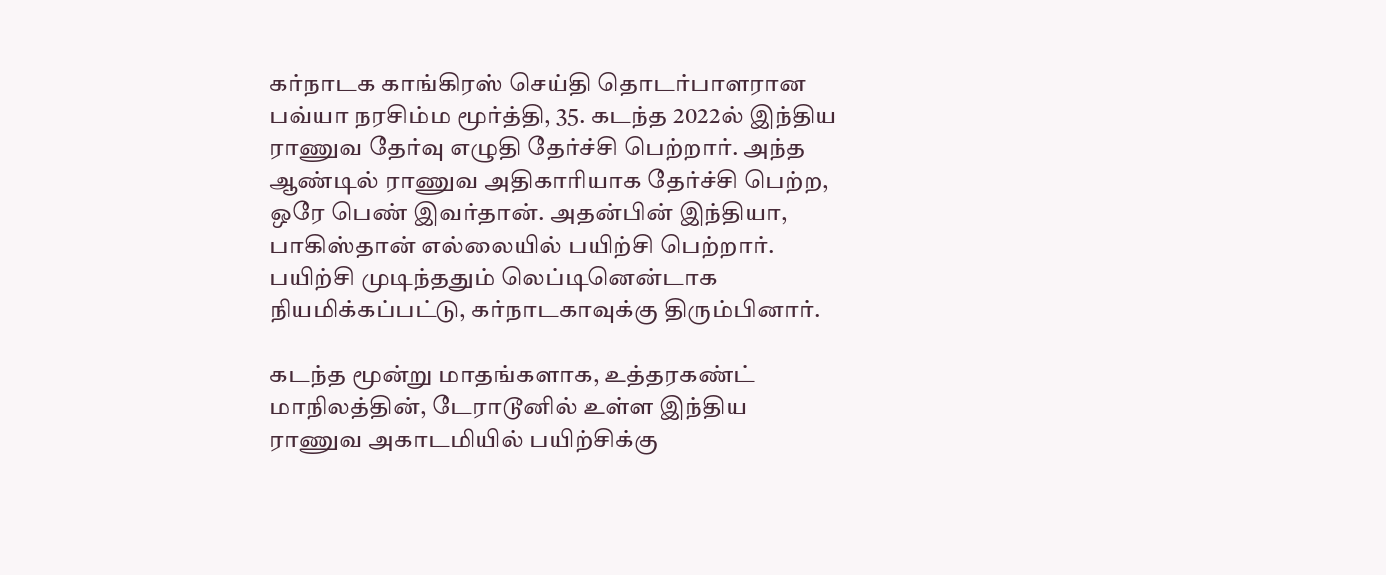கர்நாடக காங்கிரஸ் செய்தி தொடர்பாளரான பவ்யா நரசிம்ம மூர்த்தி, 35. கடந்த 2022ல் இந்திய ராணுவ தேர்வு எழுதி தேர்ச்சி பெற்றார். அந்த ஆண்டில் ராணுவ அதிகாரியாக தேர்ச்சி பெற்ற, ஒரே பெண் இவர்தான். அதன்பின் இந்தியா, பாகிஸ்தான் எல்லையில் பயிற்சி பெற்றார். பயிற்சி முடிந்ததும் லெப்டினென்டாக நியமிக்கப்பட்டு, கர்நாடகாவுக்கு திரும்பினார்.

கடந்த மூன்று மாதங்களாக, உத்தரகண்ட் மாநிலத்தின், டேராடூனில் உள்ள இந்திய ராணுவ அகாடமியில் பயிற்சிக்கு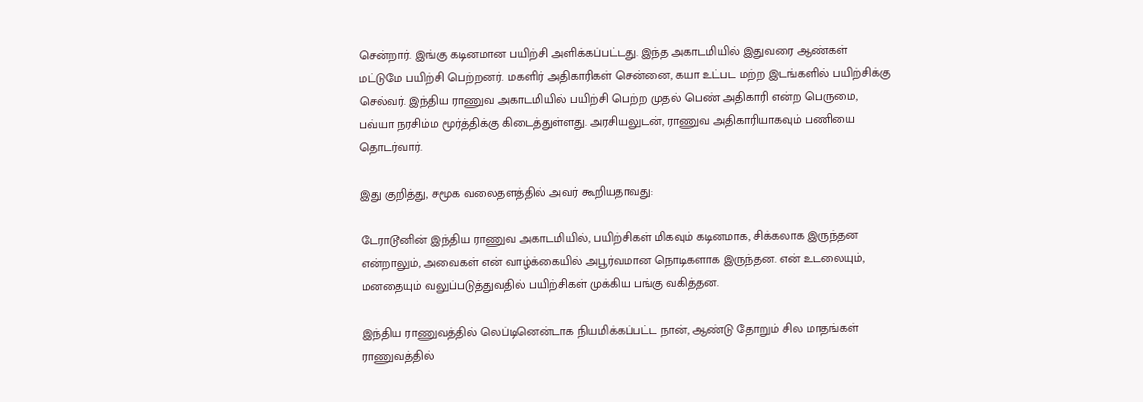சென்றார். இங்கு கடினமான பயிற்சி அளிக்கப்பட்டது. இந்த அகாடமியில் இதுவரை ஆண்கள் மட்டுமே பயிற்சி பெற்றனர். மகளிர் அதிகாரிகள் சென்னை, கயா உட்பட மற்ற இடங்களில் பயிற்சிக்கு செல்வர். இந்திய ராணுவ அகாடமியில் பயிற்சி பெற்ற முதல் பெண் அதிகாரி என்ற பெருமை, பவ்யா நரசிம்ம மூர்த்திக்கு கிடைத்துள்ளது. அரசியலுடன், ராணுவ அதிகாரியாகவும் பணியை தொடர்வார்.

இது குறித்து, சமூக வலைதளத்தில் அவர் கூறியதாவது:

டேராடூனின் இந்திய ராணுவ அகாடமியில், பயிற்சிகள் மிகவும் கடினமாக, சிக்கலாக இருந்தன என்றாலும், அவைகள் என் வாழ்க்கையில் அபூர்வமான நொடிகளாக இருந்தன. என் உடலையும், மனதையும் வலுப்படுத்துவதில் பயிற்சிகள் முக்கிய பங்கு வகித்தன.

இந்திய ராணுவத்தில் லெப்டினென்டாக நியமிக்கப்பட்ட நான், ஆண்டு தோறும் சில மாதங்கள் ராணுவத்தில்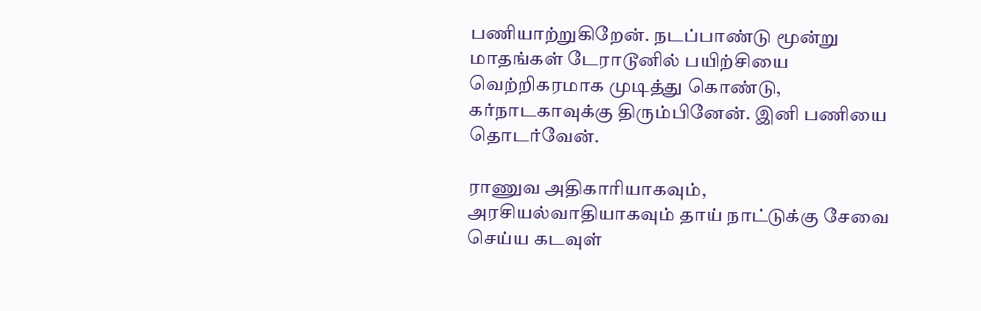பணியாற்றுகிறேன். நடப்பாண்டு மூன்று மாதங்கள் டேராடூனில் பயிற்சியை வெற்றிகரமாக முடித்து கொண்டு, கர்நாடகாவுக்கு திரும்பினேன். இனி பணியை தொடர்வேன்.

ராணுவ அதிகாரியாகவும், அரசியல்வாதியாகவும் தாய் நாட்டுக்கு சேவை செய்ய கடவுள்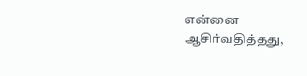என்னை ஆசிர்வதித்தது,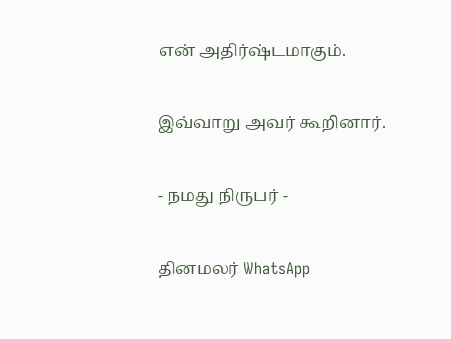என் அதிர்ஷ்டமாகும்.

இவ்வாறு அவர் கூறினார்.

- நமது நிருபர் -

தினமலர் WhatsApp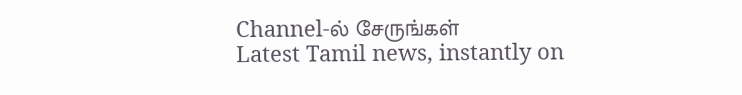Channel-ல் சேருங்கள்
Latest Tamil news, instantly on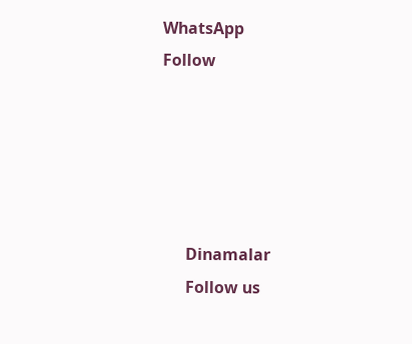WhatsApp
Follow





      Dinamalar
      Follow us